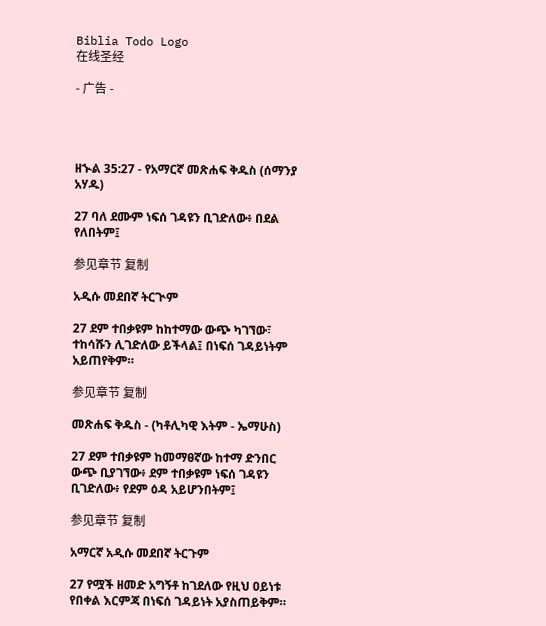Biblia Todo Logo
在线圣经

- 广告 -




ዘኍል 35:27 - የአማርኛ መጽሐፍ ቅዱስ (ሰማንያ አሃዱ)

27 ባለ ደሙም ነፍሰ ገዳዩን ቢገድለው፥ በደል የለበትም፤

参见章节 复制

አዲሱ መደበኛ ትርጒም

27 ደም ተበቃዩም ከከተማው ውጭ ካገኘው፣ ተከሳሹን ሊገድለው ይችላል፤ በነፍሰ ገዳይነትም አይጠየቅም።

参见章节 复制

መጽሐፍ ቅዱስ - (ካቶሊካዊ እትም - ኤማሁስ)

27 ደም ተበቃዩም ከመማፀኛው ከተማ ድንበር ውጭ ቢያገኘው፥ ደም ተበቃዩም ነፍሰ ገዳዩን ቢገድለው፥ የደም ዕዳ አይሆንበትም፤

参见章节 复制

አማርኛ አዲሱ መደበኛ ትርጉም

27 የሟች ዘመድ አግኝቶ ከገደለው የዚህ ዐይነቱ የበቀል እርምጃ በነፍሰ ገዳይነት አያስጠይቅም።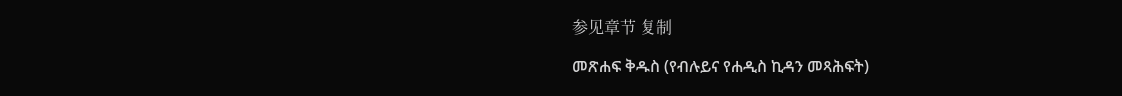参见章节 复制

መጽሐፍ ቅዱስ (የብሉይና የሐዲስ ኪዳን መጻሕፍት)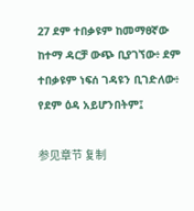27 ደም ተበቃዩም ከመማፀኛው ከተማ ዳርቻ ውጭ ቢያገኘው፥ ደም ተበቃዩም ነፍሰ ገዳዩን ቢገድለው፥ የደም ዕዳ አይሆንበትም፤

参见章节 复制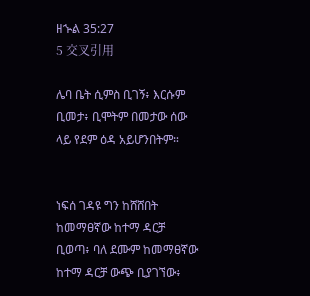ዘኍል 35:27
5 交叉引用

ሌባ ቤት ሲምስ ቢገኝ፥ እርሱም ቢመታ፥ ቢሞትም በመታው ሰው ላይ የደም ዕዳ አይሆንበትም።


ነፍሰ ገዳዩ ግን ከሸሸበት ከመማፀኛው ከተማ ዳርቻ ቢወጣ፥ ባለ ደሙም ከመማፀኛው ከተማ ዳርቻ ውጭ ቢያገኘው፥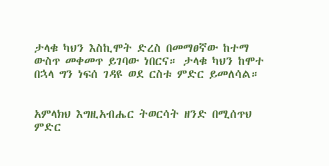ታላቁ ካህን እስኪሞት ድረስ በመማፀኛው ከተማ ውስጥ መቀመጥ ይገባው ነበርና። ታላቁ ካህን ከሞተ በኋላ ግን ነፍሰ ገዳዩ ወደ ርስቱ ምድር ይመለሳል።


አምላክህ እግዚአብሔር ትወርሳት ዘንድ በሚሰጥህ ምድር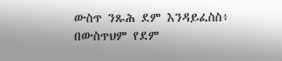ውስጥ ንጹሕ ደም እንዳይፈስስ፥ በውስጥህም የደም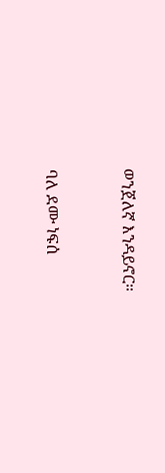ወንጀለኛ እንዳይኖር።


ባለ ደሙ ነፍሰ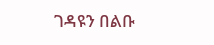ገዳዩን በልቡ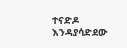ተናድዶ እንዳያሳድደው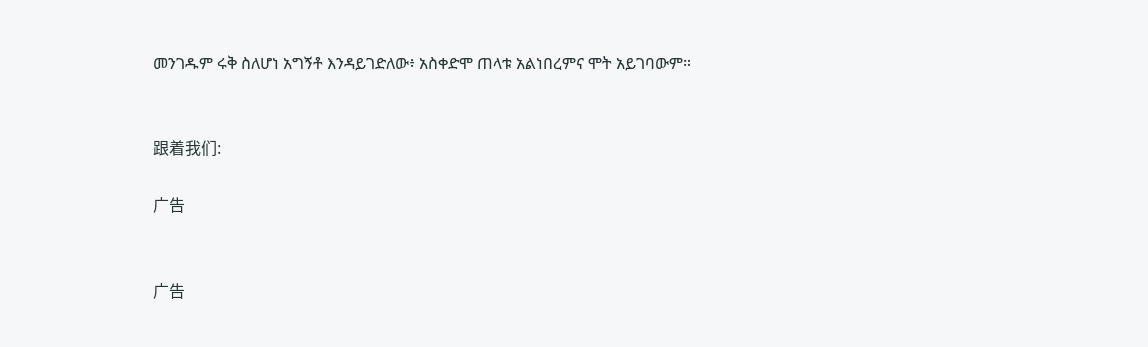መንገዱም ሩቅ ስለሆነ አግኝቶ እንዳይገድለው፥ አስቀድሞ ጠላቱ አልነበረምና ሞት አይገባውም።


跟着我们:

广告


广告